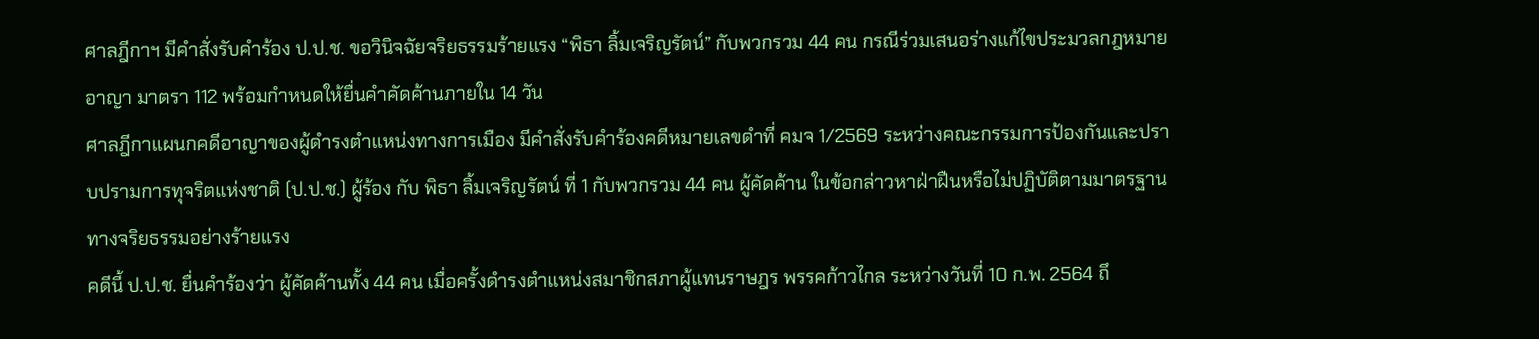ศาลฎีกาฯ มีคำสั่งรับคำร้อง ป.ป.ช. ขอวินิจฉัยจริยธรรมร้ายแรง “พิธา ลิ้มเจริญรัตน์” กับพวกรวม 44 คน กรณีร่วมเสนอร่างแก้ไขประมวลกฎหมายอาญา มาตรา 112 พร้อมกำหนดให้ยื่นคำคัดค้านภายใน 14 วัน
ศาลฎีกาแผนกคดีอาญาของผู้ดำรงตำแหน่งทางการเมือง มีคำสั่งรับคำร้องคดีหมายเลขดำที่ คมจ 1/2569 ระหว่างคณะกรรมการป้องกันและปราบปรามการทุจริตแห่งชาติ (ป.ป.ช.) ผู้ร้อง กับ พิธา ลิ้มเจริญรัตน์ ที่ 1 กับพวกรวม 44 คน ผู้คัดค้าน ในข้อกล่าวหาฝ่าฝืนหรือไม่ปฏิบัติตามมาตรฐานทางจริยธรรมอย่างร้ายแรง
คดีนี้ ป.ป.ช. ยื่นคำร้องว่า ผู้คัดค้านทั้ง 44 คน เมื่อครั้งดำรงตำแหน่งสมาชิกสภาผู้แทนราษฎร พรรคก้าวไกล ระหว่างวันที่ 10 ก.พ. 2564 ถึ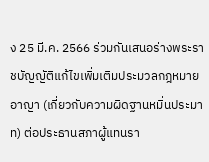ง 25 มี.ค. 2566 ร่วมกันเสนอร่างพระราชบัญญัติแก้ไขเพิ่มเติมประมวลกฎหมายอาญา (เกี่ยวกับความผิดฐานหมิ่นประมาท) ต่อประธานสภาผู้แทนรา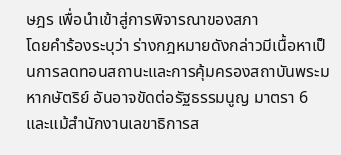ษฎร เพื่อนำเข้าสู่การพิจารณาของสภา
โดยคำร้องระบุว่า ร่างกฎหมายดังกล่าวมีเนื้อหาเป็นการลดทอนสถานะและการคุ้มครองสถาบันพระมหากษัตริย์ อันอาจขัดต่อรัฐธรรมนูญ มาตรา 6 และแม้สำนักงานเลขาธิการส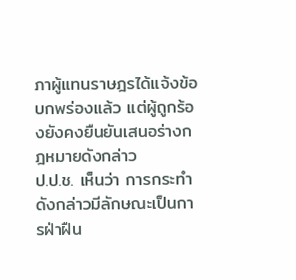ภาผู้แทนราษฎรได้แจ้งข้อบกพร่องแล้ว แต่ผู้ถูกร้องยังคงยืนยันเสนอร่างกฎหมายดังกล่าว
ป.ป.ช. เห็นว่า การกระทำดังกล่าวมีลักษณะเป็นการฝ่าฝืน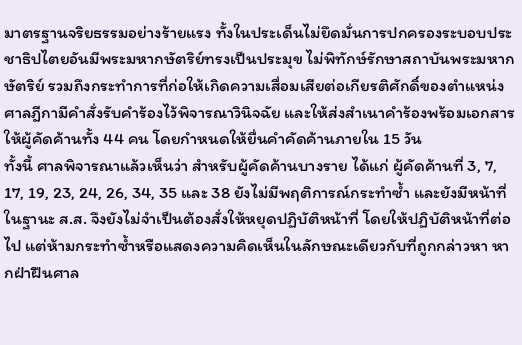มาตรฐานจริยธรรมอย่างร้ายแรง ทั้งในประเด็นไม่ยึดมั่นการปกครองระบอบประชาธิปไตยอันมีพระมหากษัตริย์ทรงเป็นประมุข ไม่พิทักษ์รักษาสถาบันพระมหากษัตริย์ รวมถึงกระทำการที่ก่อให้เกิดความเสื่อมเสียต่อเกียรติศักดิ์ของตำแหน่ง
ศาลฎีกามีคำสั่งรับคำร้องไว้พิจารณาวินิจฉัย และให้ส่งสำเนาคำร้องพร้อมเอกสารให้ผู้คัดค้านทั้ง 44 คน โดยกำหนดให้ยื่นคำคัดค้านภายใน 15 วัน
ทั้งนี้ ศาลพิจารณาแล้วเห็นว่า สำหรับผู้คัดค้านบางราย ได้แก่ ผู้คัดค้านที่ 3, 7, 17, 19, 23, 24, 26, 34, 35 และ 38 ยังไม่มีพฤติการณ์กระทำซ้ำ และยังมีหน้าที่ในฐานะ ส.ส. จึงยังไม่จำเป็นต้องสั่งให้หยุดปฏิบัติหน้าที่ โดยให้ปฏิบัติหน้าที่ต่อไป แต่ห้ามกระทำซ้ำหรือแสดงความคิดเห็นในลักษณะเดียวกับที่ถูกกล่าวหา หากฝ่าฝืนศาล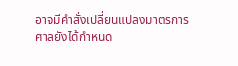อาจมีคำสั่งเปลี่ยนแปลงมาตรการ
ศาลยังได้กำหนด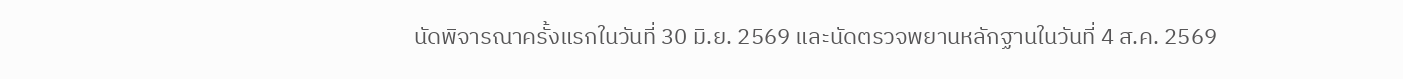นัดพิจารณาครั้งแรกในวันที่ 30 มิ.ย. 2569 และนัดตรวจพยานหลักฐานในวันที่ 4 ส.ค. 2569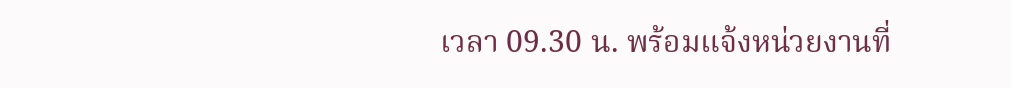เวลา 09.30 น. พร้อมแจ้งหน่วยงานที่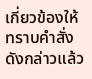เกี่ยวข้องให้ทราบคำสั่งดังกล่าวแล้ว